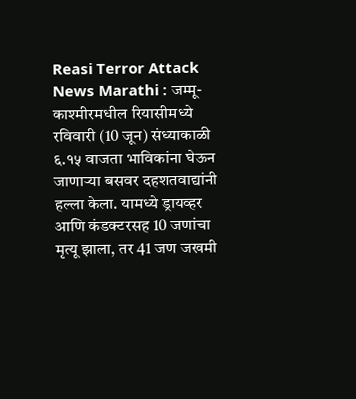Reasi Terror Attack News Marathi : जम्मू-काश्मीरमधील रियासीमध्ये रविवारी (10 जून) संध्याकाळी ६.१५ वाजता भाविकांना घेऊन जाणाऱ्या बसवर दहशतवाद्यांनी हल्ला केला. यामध्ये ड्रायव्हर आणि कंडक्टरसह 10 जणांचा मृत्यू झाला, तर 41 जण जखमी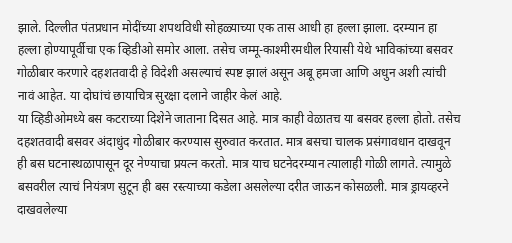झाले. दिल्लीत पंतप्रधान मोदींच्या शपथविधी सोहळ्याच्या एक तास आधी हा हल्ला झाला. दरम्यान हा हल्ला होण्यापूर्वीचा एक व्हिडीओ समोर आला. तसेच जम्मू-काश्मीरमधील रियासी येथे भाविकांच्या बसवर गोळीबार करणारे दहशतवादी हे विदेशी असल्याचं स्पष्ट झालं असून अबू हमजा आणि अधुन अशी त्यांची नावं आहेत. या दोघांचं छायाचित्र सुरक्षा दलाने जाहीर केलं आहे.
या व्हिडीओमध्ये बस कटराच्या दिशेने जाताना दिसत आहे. मात्र काही वेळातच या बसवर हल्ला होतो. तसेच दहशतवादी बसवर अंदाधुंद गोळीबार करण्यास सुरुवात करतात. मात्र बसचा चालक प्रसंगावधान दाखवून ही बस घटनास्थळापासून दूर नेण्याचा प्रयत्न करतो. मात्र याच घटनेदरम्यान त्यालाही गोळी लागते. त्यामुळे बसवरील त्याचं नियंत्रण सुटून ही बस रस्त्याच्या कडेला असलेल्या दरीत जाऊन कोसळली. मात्र ड्रायव्हरने दाखवलेल्या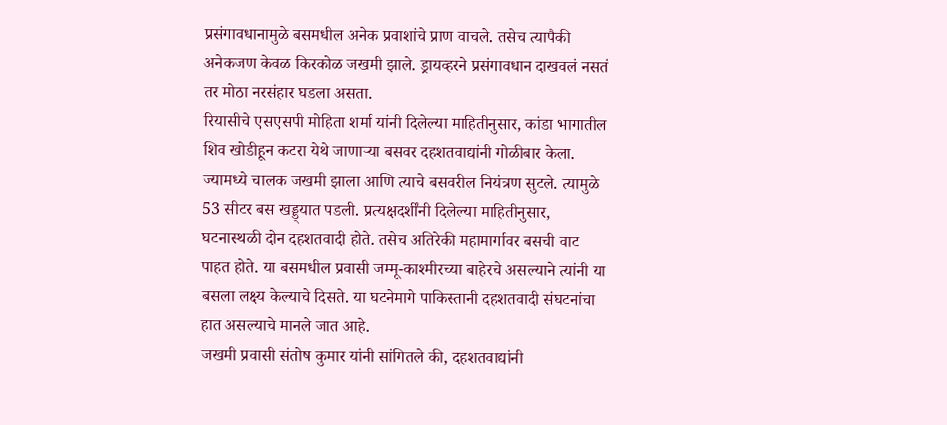प्रसंगावधानामुळे बसमधील अनेक प्रवाशांचे प्राण वाचले. तसेच त्यापैकी अनेकजण केवळ किरकोळ जखमी झाले. ड्रायव्हरने प्रसंगावधान दाखवलं नसतं तर मोठा नरसंहार घडला असता.
रियासीचे एसएसपी मोहिता शर्मा यांनी दिलेल्या माहितीनुसार, कांडा भागातील शिव खोडीहून कटरा येथे जाणाऱ्या बसवर दहशतवाद्यांनी गोळीबार केला. ज्यामध्ये चालक जखमी झाला आणि त्याचे बसवरील नियंत्रण सुटले. त्यामुळे 53 सीटर बस खड्ड्यात पडली. प्रत्यक्षदर्शींनी दिलेल्या माहितीनुसार, घटनास्थळी दोन दहशतवादी होते. तसेच अतिरेकी महामार्गावर बसची वाट पाहत होते. या बसमधील प्रवासी जम्मू-काश्मीरच्या बाहेरचे असल्याने त्यांनी या बसला लक्ष्य केल्याचे दिसते. या घटनेमागे पाकिस्तानी दहशतवादी संघटनांचा हात असल्याचे मानले जात आहे.
जखमी प्रवासी संतोष कुमार यांनी सांगितले की, दहशतवाद्यांनी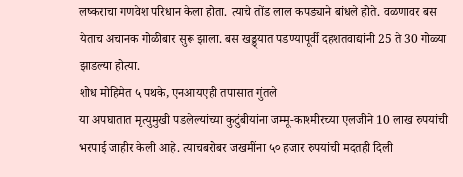लष्कराचा गणवेश परिधान केला होता. त्याचे तोंड लाल कपड्याने बांधले होते. वळणावर बस येताच अचानक गोळीबार सुरू झाला. बस खड्ड्यात पडण्यापूर्वी दहशतवाद्यांनी 25 ते 30 गोळ्या झाडल्या होत्या.
शोध मोहिमेत ५ पथके, एनआयएही तपासात गुंतले
या अपघातात मृत्युमुखी पडलेल्यांच्या कुटुंबीयांना जम्मू-काश्मीरच्या एलजीने 10 लाख रुपयांची भरपाई जाहीर केली आहे. त्याचबरोबर जखमींना ५० हजार रुपयांची मदतही दिली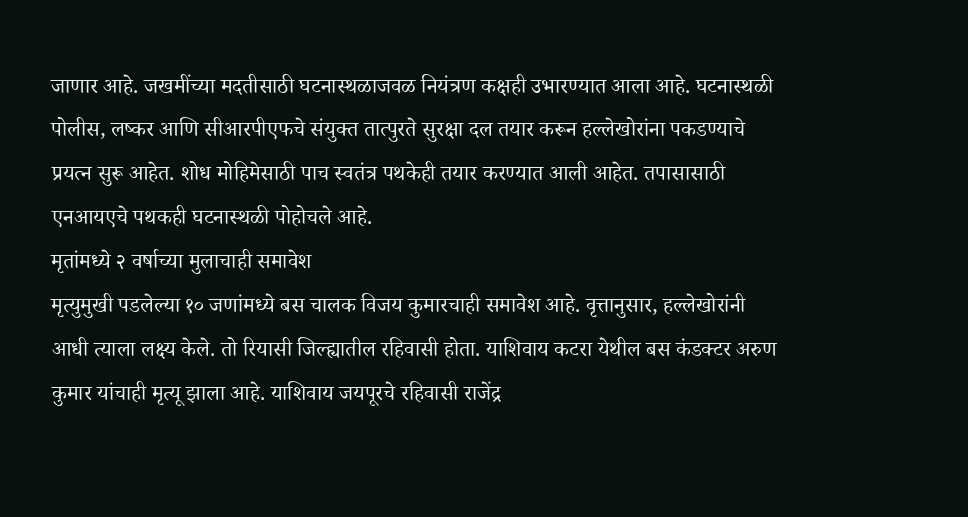जाणार आहे. जखमींच्या मदतीसाठी घटनास्थळाजवळ नियंत्रण कक्षही उभारण्यात आला आहे. घटनास्थळी पोलीस, लष्कर आणि सीआरपीएफचे संयुक्त तात्पुरते सुरक्षा दल तयार करून हल्लेखोरांना पकडण्याचे प्रयत्न सुरू आहेत. शोध मोहिमेसाठी पाच स्वतंत्र पथकेही तयार करण्यात आली आहेत. तपासासाठी एनआयएचे पथकही घटनास्थळी पोहोचले आहे.
मृतांमध्ये २ वर्षाच्या मुलाचाही समावेश
मृत्युमुखी पडलेल्या १० जणांमध्ये बस चालक विजय कुमारचाही समावेश आहे. वृत्तानुसार, हल्लेखोरांनी आधी त्याला लक्ष्य केले. तो रियासी जिल्ह्यातील रहिवासी होता. याशिवाय कटरा येथील बस कंडक्टर अरुण कुमार यांचाही मृत्यू झाला आहे. याशिवाय जयपूरचे रहिवासी राजेंद्र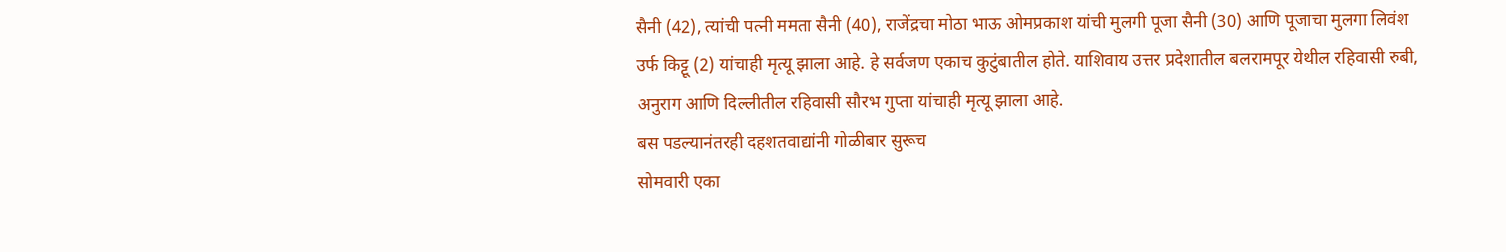सैनी (42), त्यांची पत्नी ममता सैनी (40), राजेंद्रचा मोठा भाऊ ओमप्रकाश यांची मुलगी पूजा सैनी (30) आणि पूजाचा मुलगा लिवंश उर्फ किट्टू (2) यांचाही मृत्यू झाला आहे. हे सर्वजण एकाच कुटुंबातील होते. याशिवाय उत्तर प्रदेशातील बलरामपूर येथील रहिवासी रुबी, अनुराग आणि दिल्लीतील रहिवासी सौरभ गुप्ता यांचाही मृत्यू झाला आहे.
बस पडल्यानंतरही दहशतवाद्यांनी गोळीबार सुरूच
सोमवारी एका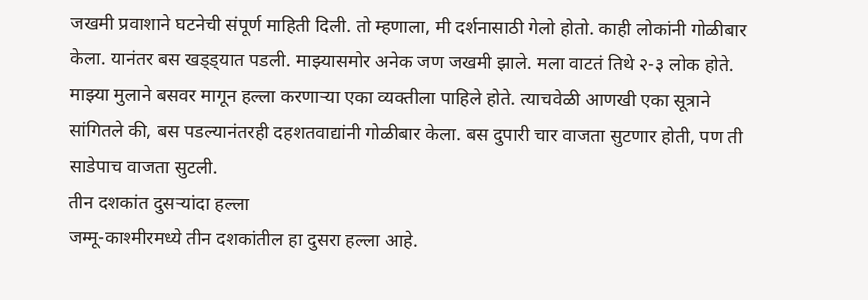जखमी प्रवाशाने घटनेची संपूर्ण माहिती दिली. तो म्हणाला, मी दर्शनासाठी गेलो होतो. काही लोकांनी गोळीबार केला. यानंतर बस खड्ड्यात पडली. माझ्यासमोर अनेक जण जखमी झाले. मला वाटतं तिथे २-३ लोक होते. माझ्या मुलाने बसवर मागून हल्ला करणाऱ्या एका व्यक्तीला पाहिले होते. त्याचवेळी आणखी एका सूत्राने सांगितले की, बस पडल्यानंतरही दहशतवाद्यांनी गोळीबार केला. बस दुपारी चार वाजता सुटणार होती, पण ती साडेपाच वाजता सुटली.
तीन दशकांत दुसऱ्यांदा हल्ला
जम्मू-काश्मीरमध्ये तीन दशकांतील हा दुसरा हल्ला आहे.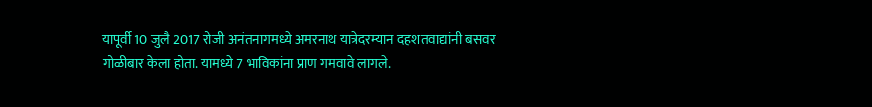यापूर्वी 10 जुलै 2017 रोजी अनंतनागमध्ये अमरनाथ यात्रेदरम्यान दहशतवाद्यांनी बसवर गोळीबार केला होता. यामध्ये 7 भाविकांना प्राण गमवावे लागले.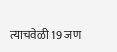त्याचवेळी 19 जण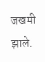जखमी झाले.